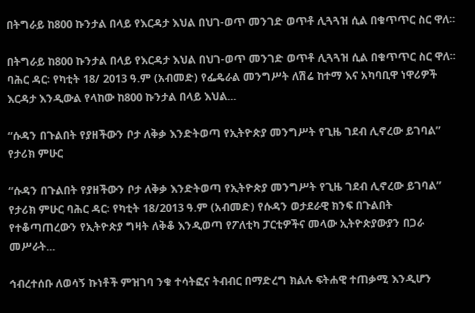በትግራይ ከ800 ኩንታል በላይ የእርዳታ እህል በህገ-ወጥ መንገድ ወጥቶ ሊጓጓዝ ሲል በቁጥጥር ስር ዋለ፡፡

በትግራይ ከ800 ኩንታል በላይ የእርዳታ እህል በህገ-ወጥ መንገድ ወጥቶ ሊጓጓዝ ሲል በቁጥጥር ስር ዋለ፡፡ ባሕር ዳር፡ የካቲት 18/ 2013 ዓ.ም (አብመድ) የፌዴራል መንግሥት ለሽሬ ከተማ እና አካባቢዋ ነዋሪዎች እርዳታ እንዲውል የላከው ከ800 ኩንታል በላይ እህል...

“ሱዳን በጉልበት የያዘችውን ቦታ ለቅቃ እንድትወጣ የኢትዮጵያ መንግሥት የጊዜ ገደብ ሊኖረው ይገባል” የታሪክ ምሁር

“ሱዳን በጉልበት የያዘችውን ቦታ ለቅቃ እንድትወጣ የኢትዮጵያ መንግሥት የጊዜ ገደብ ሊኖረው ይገባል” የታሪክ ምሁር ባሕር ዳር፡ የካቲት 18/2013 ዓ.ም (አብመድ) የሱዳን ወታደራዊ ክንፍ በጉልበት የተቆጣጠረውን የኢትዮጵያ ግዛት ለቅቆ እንዲወጣ የፖለቲካ ፓርቲዎችና መላው ኢትዮጵያውያን በጋራ መሥራት...

ኅብረተሰቡ ለወሳኝ ኩነቶች ምዝገባ ንቁ ተሳትፎና ትብብር በማድረግ ክልሉ ፍትሐዊ ተጠቃሚ እንዲሆን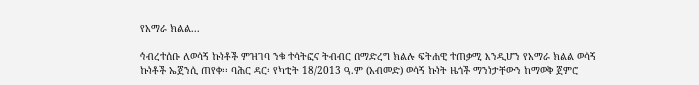የአማራ ክልል...

ኅብረተሰቡ ለወሳኝ ኩነቶች ምዝገባ ንቁ ተሳትፎና ትብብር በማድረግ ክልሉ ፍትሐዊ ተጠቃሚ እንዲሆን የአማራ ክልል ወሳኝ ኩነቶች ኤጀንሲ ጠየቀ፡፡ ባሕር ዳር፡ የካቲት 18/2013 ዓ.ም (አብመድ) ወሳኝ ኩነት ዜጎች ማንነታቸውን ከማወቅ ጀምሮ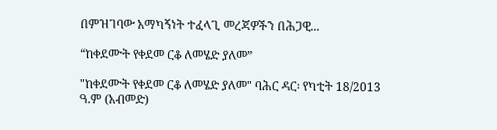በምዝገባው አማካኝነት ተፈላጊ መረጃዎችን በሕጋዊ...

“ከቀደሙት የቀደመ ርቆ ለመሄድ ያለመ”

"ከቀደሙት የቀደመ ርቆ ለመሄድ ያለመ" ባሕር ዳር፡ የካቲት 18/2013 ዓ.ም (አብመድ)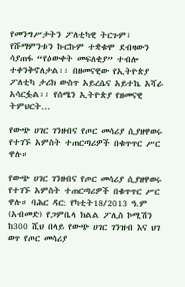የመንግሥታትን ፖለቲካዊ ትርጉም፣ የሹማምንቱን ኩርኩም ተቋቁሞ ደብዛውን ሳያጠፋ “የዕውቀት መፍለቂያ” ተብሎ ተቀንቅኖለታል፡፡ በዘመናዊው የኢትዮጵያ ፖለቲካ ታሪክ ውስጥ አይረሴና አይተኬ አሻራ አሳርፏል፡፡ የሰሜን ኢትዮጵያ የዘመናዊ ትምህርት...

የውጭ ሀገር ገንዘብና የጦር መሳሪያ ሲያዘዋወሩ የተገኙ አምስት ተጠርጣሪዎች በቁጥጥር ሥር ዋሉ።

የውጭ ሀገር ገንዘብና የጦር መሳሪያ ሲያዘዋወሩ የተገኙ አምስት ተጠርጣሪዎች በቁጥጥር ሥር ዋሉ። ባሕር ዳር: የካቲት18/2013 ዓ.ም (አብመድ) የጋምቤላ ክልል ፖሊስ ኮሚሽን ከ300 ሺህ በላይ የውጭ ሀገር ገንዝብ እና ህገ ወጥ የጦር መሳሪያ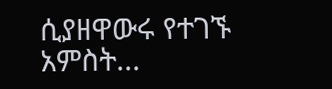ሲያዘዋውሩ የተገኙ አምስት...